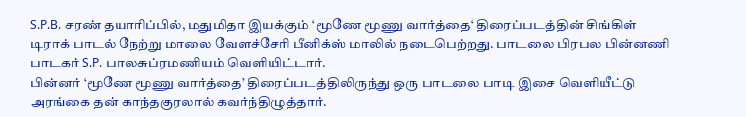S.P.B. சரண் தயாரிப்பில், மதுமிதா இயக்கும் ‘மூணே மூணு வார்த்தை‘ திரைப்படத்தின் சிங்கிள் டிராக் பாடல் நேற்று மாலை வேளச்சேரி பீனிக்ஸ் மாலில் நடைபெற்றது. பாடலை பிரபல பின்னணி பாடகர் S.P. பாலசுப்ரமணியம் வெளியிட்டார்.
பின்னர் ‘மூணே மூணு வார்த்தை’ திரைப்படத்திலிருந்து ஒரு பாடலை பாடி இசை வெளியீட்டு அரங்கை தன் காந்தகுரலால் கவர்ந்திழுத்தார்.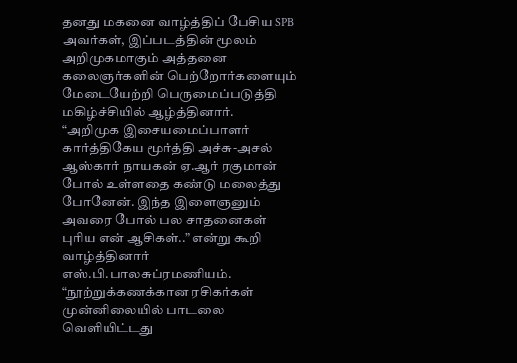தனது மகனை வாழ்த்திப் பேசிய SPB அவர்கள், இப்படத்தின் மூலம் அறிமுகமாகும் அத்தனை கலைஞர்களின் பெற்றோர்களையும் மேடையேற்றி பெருமைப்படுத்தி மகிழ்ச்சியில் ஆழ்த்தினார்.
“அறிமுக இசையமைப்பாளர் கார்த்திகேய மூர்த்தி அச்சு-அசல் ஆஸ்கார் நாயகன் ஏ.ஆர் ரகுமான் போல் உள்ளதை கண்டு மலைத்து போனேன். இந்த இளைஞனும் அவரை போல் பல சாதனைகள் புரிய என் ஆசிகள்..” என்று கூறி வாழ்த்தினார் எஸ்.பி.பாலசுப்ரமணியம்.
“நூற்றுக்கணக்கான ரசிகர்கள் முன்னிலையில் பாடலை வெளியிட்டது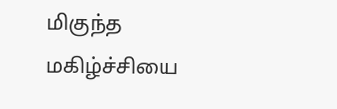மிகுந்த மகிழ்ச்சியை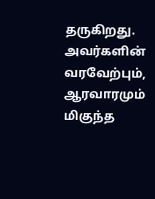தருகிறது. அவர்களின் வரவேற்பும், ஆரவாரமும் மிகுந்த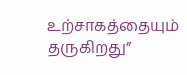உற்சாகத்தையும் தருகிறது”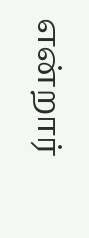என்றார்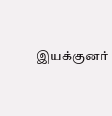இயக்குனர்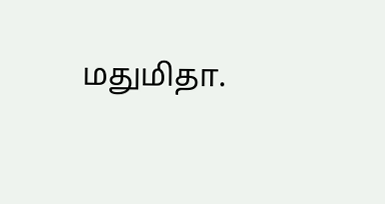மதுமிதா.